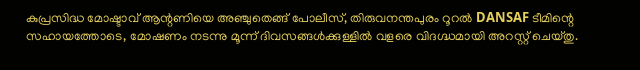കുപ്രസിദ്ധ മോഷ്ടാവ് ആന്റണിയെ അഞ്ചുതെങ്ങ് പോലീസ്, തിരുവനന്തപുരം റൂറൽ DANSAF ടീമിന്റെ സഹായത്തോടെ, മോഷണം നടന്നു മൂന്ന് ദിവസങ്ങൾക്കുള്ളിൽ വളരെ വിദഗ്ദ്ധമായി അറസ്റ്റ് ചെയ്തു.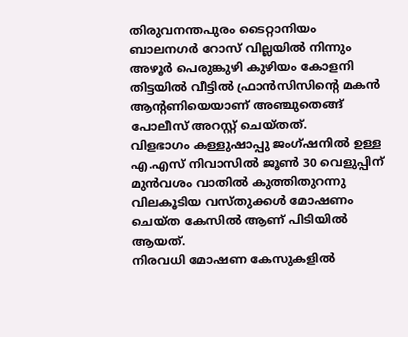തിരുവനന്തപുരം ടൈറ്റാനിയം ബാലനഗർ റോസ് വില്ലയിൽ നിന്നും അഴൂർ പെരുങ്കുഴി കുഴിയം കോളനി തിട്ടയിൽ വീട്ടിൽ ഫ്രാൻസിസിന്റെ മകൻ ആന്റണിയെയാണ് അഞ്ചുതെങ്ങ് പോലീസ് അറസ്റ്റ് ചെയ്തത്.
വിളഭാഗം കള്ളുഷാപ്പു ജംഗ്ഷനിൽ ഉള്ള എ.എസ് നിവാസിൽ ജൂൺ 30 വെളുപ്പിന് മുൻവശം വാതിൽ കുത്തിതുറന്നു വിലകൂടിയ വസ്തുക്കൾ മോഷണം ചെയ്ത കേസിൽ ആണ് പിടിയിൽ ആയത്.
നിരവധി മോഷണ കേസുകളിൽ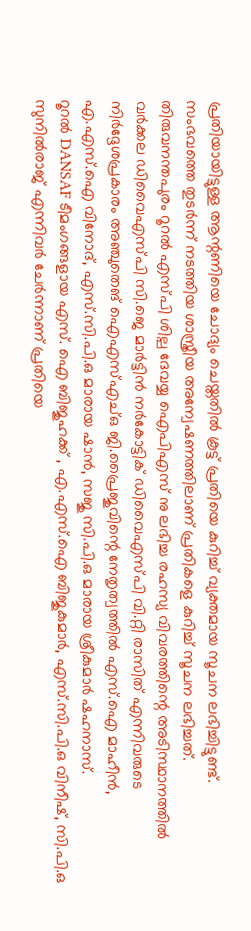പ്രതിയായിട്ടുള്ള ആന്റണിയെ ചോദ്യം ചെയ്തതിൽ കൂട്ട് പ്രതിയെ കുറിച്ച് വ്യക്തമായ സൂചന ലഭിച്ചിട്ടുണ്ട്.
സംഭവത്തെ തുടർന്ന് നടത്തിയ ശാസ്ത്രീയ അന്വേഷണത്തിലാണ് പ്രതികളെ കുറിച്ച് സൂചന ലഭിച്ചത്.
തിരുവനന്തപുരം റൂറൽ എസ്പി ശില്പ ദേവയ്യ ഐപിഎസ് നു ലഭിച്ച രഹസ്യ വിവരത്തിന്റെ അടിസ്ഥാനത്തിൽ വർക്കല ഡിവൈഎസ്പി സി.ജെ മാർട്ടിൻ നർകോട്ടിക് ഡിവൈഎസ്പി വി.റ്റി രാസിത് എന്നിവരുടെ നിർദ്ദേശപ്രകാരം അഞ്ചുതെങ് ഐഎസ്എച്ഒ ജി.പ്രൈജുവിന്റെ നേതൃത്വത്തിൽ എസ്.ഐ മാഹീൻ, എ.എസ്.ഐ വിനോദ്, എസ്.സി.പി.ഒ മാരായ ഷാൻ, സജു സി.പി.ഒ മാരായ ശ്രീകുമാർ ഷഹനാസ്.
റൂറൽ DANSAF ടീമംഗങ്ങളായ എസ്. ഐ ബിജുഹക്ക് , എ.എസ്.ഐ ബിജുകുമാർ, എസ്.സി.പി.ഒ വിനീഷ്, സി.പി.ഒ സുനിൽരാജ് എന്നിവർ ചേർന്നാണ് പ്രതിയെ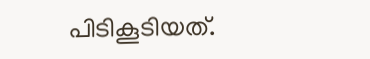പിടികൂടിയത്.